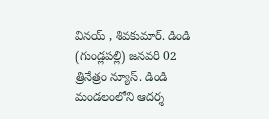వినయ్ , శివకుమార్. డిండి (గుండ్లపల్లి) జనవరి 02 త్రినేత్రం న్యూస్. డిండి మండలంలోని ఆదర్శ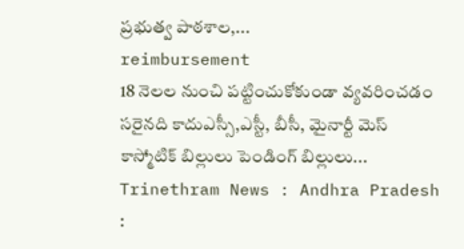ప్రభుత్వ పాఠశాల,...
reimbursement
18 నెలల నుంచి పట్టించుకోకుండా వ్యవరించడం సరైనది కాదుఎస్సీ,ఎస్టీ, బీసీ, మైనార్టీ మెస్ కాస్మోటిక్ బిల్లులు పెండింగ్ బిల్లులు...
Trinethram News : Andhra Pradesh :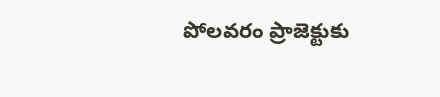పోలవరం ప్రాజెక్టుకు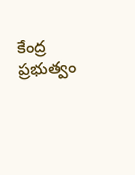కేంద్ర ప్రభుత్వం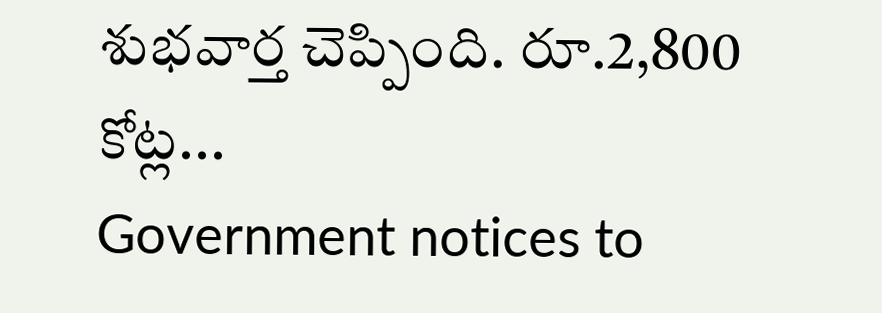శుభవార్త చెప్పింది. రూ.2,800 కోట్ల...
Government notices to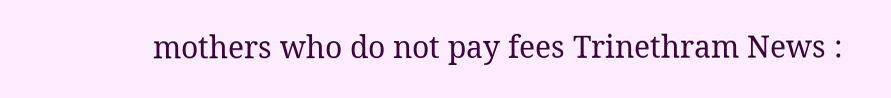mothers who do not pay fees Trinethram News :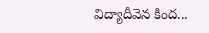విద్యాదీవెన కింద...